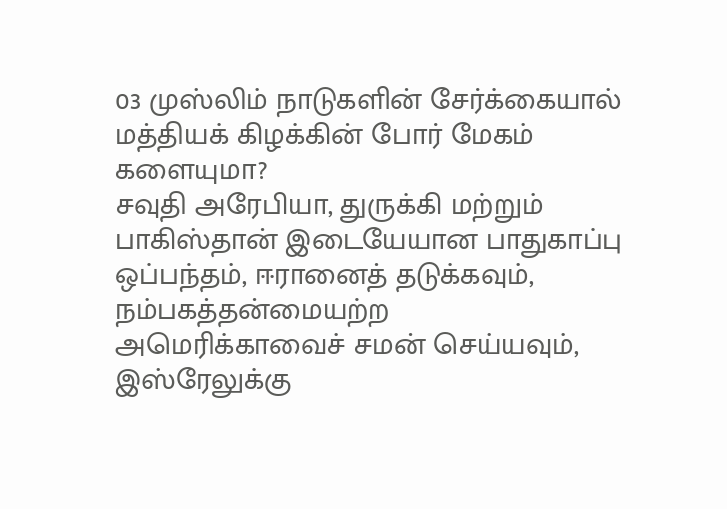03 முஸ்லிம் நாடுகளின் சேர்க்கையால் மத்தியக் கிழக்கின் போர் மேகம் களையுமா?
சவுதி அரேபியா, துருக்கி மற்றும் பாகிஸ்தான் இடையேயான பாதுகாப்பு ஒப்பந்தம், ஈரானைத் தடுக்கவும், நம்பகத்தன்மையற்ற அமெரிக்காவைச் சமன் செய்யவும், இஸ்ரேலுக்கு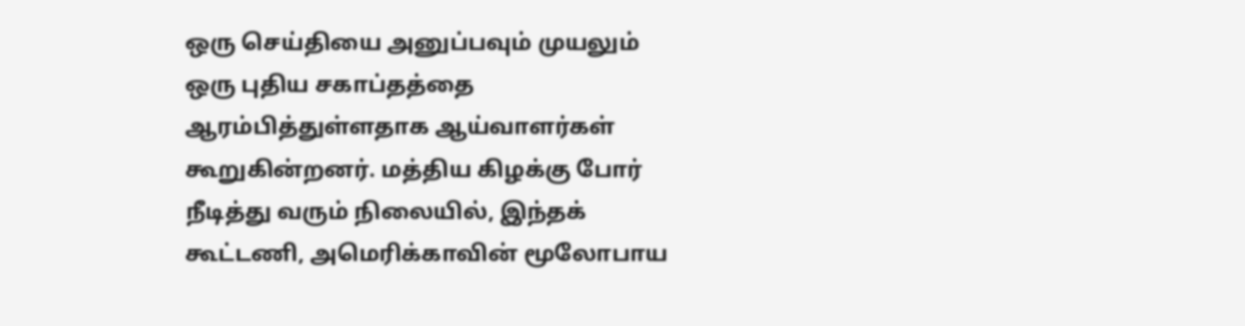ஒரு செய்தியை அனுப்பவும் முயலும் ஒரு புதிய சகாப்தத்தை ஆரம்பித்துள்ளதாக ஆய்வாளர்கள் கூறுகின்றனர். மத்திய கிழக்கு போர் நீடித்து வரும் நிலையில், இந்தக் கூட்டணி, அமெரிக்காவின் மூலோபாய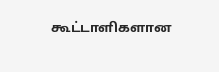கூட்டாளிகளான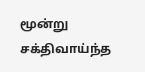மூன்று சக்திவாய்ந்த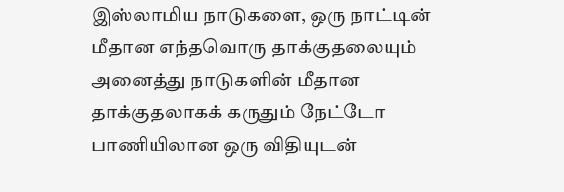இஸ்லாமிய நாடுகளை, ஒரு நாட்டின் மீதான எந்தவொரு தாக்குதலையும் அனைத்து நாடுகளின் மீதான தாக்குதலாகக் கருதும் நேட்டோ பாணியிலான ஒரு விதியுடன்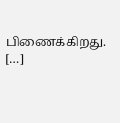பிணைக்கிறது. […]